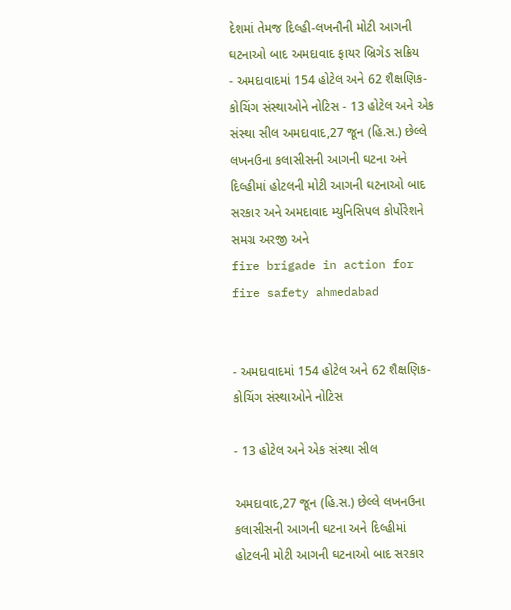દેશમાં તેમજ દિલ્હી-લખનૌની મોટી આગની ઘટનાઓ બાદ અમદાવાદ ફાયર બ્રિગેડ સક્રિય
- અમદાવાદમાં 154 હોટેલ અને 62 શૈક્ષણિક-કોચિંગ સંસ્થાઓને નોટિસ - 13 હોટેલ અને એક સંસ્થા સીલ અમદાવાદ,27 જૂન (હિ.સ.) છેલ્લે લખનઉના કલાસીસની આગની ઘટના અને દિલ્હીમાં હોટલની મોટી આગની ઘટનાઓ બાદ સરકાર અને અમદાવાદ મ્યુનિસિપલ કોર્પોરેશને સમગ્ર અરજી અને
fire brigade in action for fire safety ahmedabad


- અમદાવાદમાં 154 હોટેલ અને 62 શૈક્ષણિક-કોચિંગ સંસ્થાઓને નોટિસ

- 13 હોટેલ અને એક સંસ્થા સીલ

અમદાવાદ,27 જૂન (હિ.સ.) છેલ્લે લખનઉના કલાસીસની આગની ઘટના અને દિલ્હીમાં હોટલની મોટી આગની ઘટનાઓ બાદ સરકાર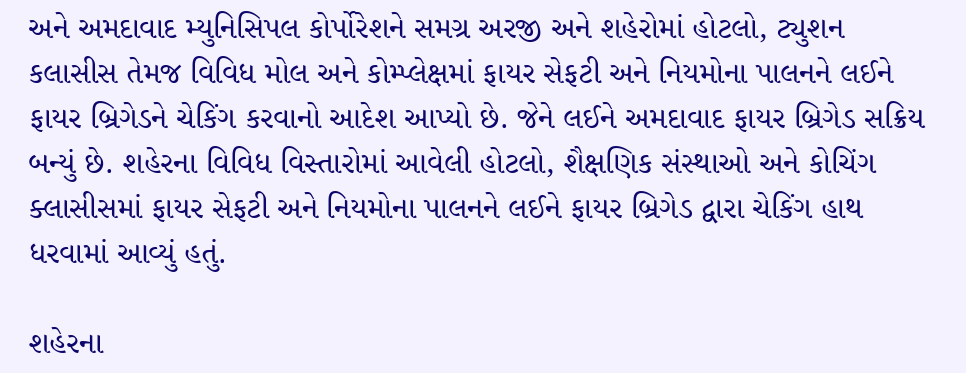અને અમદાવાદ મ્યુનિસિપલ કોર્પોરેશને સમગ્ર અરજી અને શહેરોમાં હોટલો, ટ્યુશન કલાસીસ તેમજ વિવિધ મોલ અને કોમ્પ્લેક્ષમાં ફાયર સેફટી અને નિયમોના પાલનને લઈને ફાયર બ્રિગેડને ચેકિંગ કરવાનો આદેશ આપ્યો છે. જેને લઈને અમદાવાદ ફાયર બ્રિગેડ સક્રિય બન્યું છે. શહેરના વિવિધ વિસ્તારોમાં આવેલી હોટલો, શૈક્ષણિક સંસ્થાઓ અને કોચિંગ ક્લાસીસમાં ફાયર સેફટી અને નિયમોના પાલનને લઈને ફાયર બ્રિગેડ દ્વારા ચેકિંગ હાથ ધરવામાં આવ્યું હતું.

શહેરના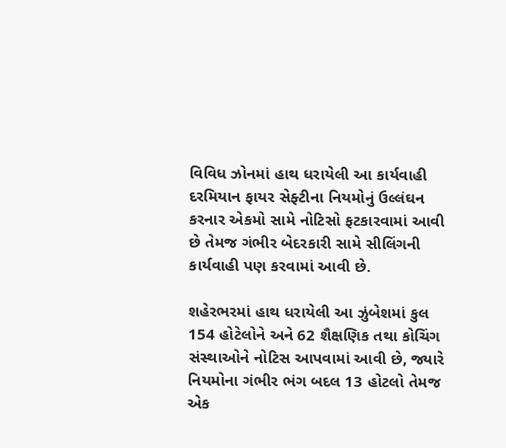વિવિધ ઝોનમાં હાથ ધરાયેલી આ કાર્યવાહી દરમિયાન ફાયર સેફ્ટીના નિયમોનું ઉલ્લંઘન કરનાર એકમો સામે નોટિસો ફટકારવામાં આવી છે તેમજ ગંભીર બેદરકારી સામે સીલિંગની કાર્યવાહી પણ કરવામાં આવી છે.

શહેરભરમાં હાથ ધરાયેલી આ ઝુંબેશમાં કુલ 154 હોટેલોને અને 62 શૈક્ષણિક તથા કોચિંગ સંસ્થાઓને નોટિસ આપવામાં આવી છે, જ્યારે નિયમોના ગંભીર ભંગ બદલ 13 હોટલો તેમજ એક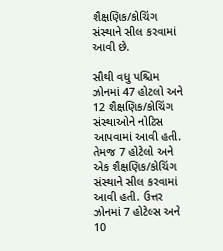શૈક્ષણિક/કોચિંગ સંસ્થાને સીલ કરવામાં આવી છે.

સૌથી વધુ પશ્ચિમ ઝોનમાં 47 હોટલો અને 12 શૈક્ષણિક/કોચિંગ સંસ્થાઓને નોટિસ આપવામાં આવી હતી. તેમજ 7 હોટેલો અને એક શૈક્ષણિક/કોચિંગ સંસ્થાને સીલ કરવામાં આવી હતી. ઉત્તર ઝોનમાં 7 હોટેલ્સ અને 10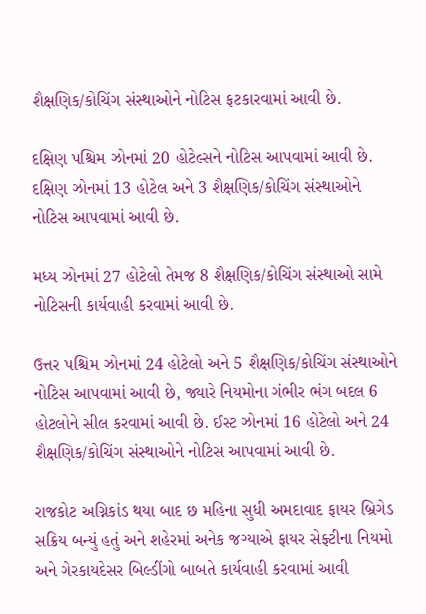શૈક્ષણિક/કોચિંગ સંસ્થાઓને નોટિસ ફટકારવામાં આવી છે.

દક્ષિણ પશ્ચિમ ઝોનમાં 20 હોટેલ્સને નોટિસ આપવામાં આવી છે. દક્ષિણ ઝોનમાં 13 હોટેલ અને 3 શૈક્ષણિક/કોચિંગ સંસ્થાઓને નોટિસ આપવામાં આવી છે.

મધ્ય ઝોનમાં 27 હોટેલો તેમજ 8 શૈક્ષણિક/કોચિંગ સંસ્થાઓ સામે નોટિસની કાર્યવાહી કરવામાં આવી છે.

ઉત્તર પશ્ચિમ ઝોનમાં 24 હોટેલો અને 5 શૈક્ષણિક/કોચિંગ સંસ્થાઓને નોટિસ આપવામાં આવી છે, જ્યારે નિયમોના ગંભીર ભંગ બદલ 6 હોટલોને સીલ કરવામાં આવી છે. ઈસ્ટ ઝોનમાં 16 હોટેલો અને 24 શૈક્ષણિક/કોચિંગ સંસ્થાઓને નોટિસ આપવામાં આવી છે.

રાજકોટ અગ્નિકાંડ થયા બાદ છ મહિના સુધી અમદાવાદ ફાયર બ્રિગેડ સક્રિય બન્યું હતું અને શહેરમાં અનેક જગ્યાએ ફાયર સેફ્ટીના નિયમો અને ગેરકાયદેસર બિલ્ડીંગો બાબતે કાર્યવાહી કરવામાં આવી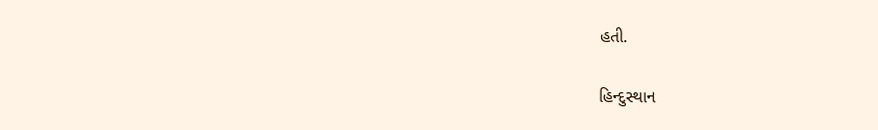હતી.

હિન્દુસ્થાન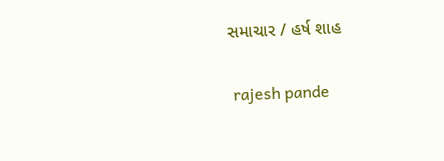સમાચાર / હર્ષ શાહ


 rajesh pande